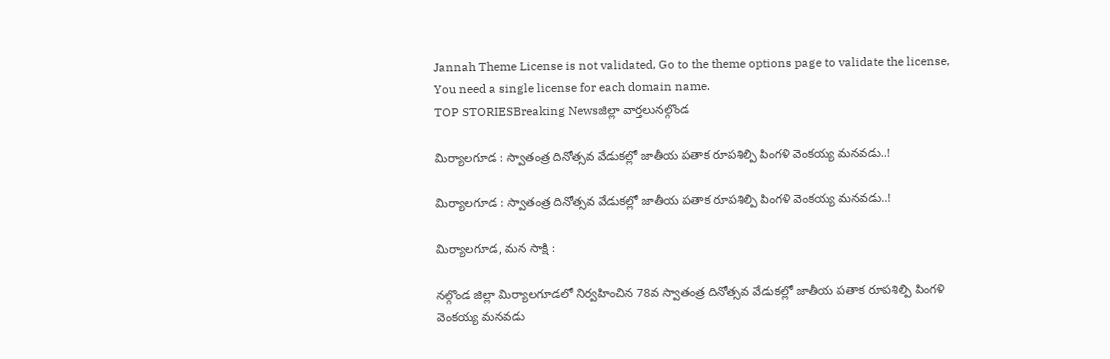Jannah Theme License is not validated, Go to the theme options page to validate the license, You need a single license for each domain name.
TOP STORIESBreaking Newsజిల్లా వార్తలునల్గొండ

మిర్యాలగూడ : స్వాతంత్ర దినోత్సవ వేడుకల్లో జాతీయ పతాక రూపశిల్పి పింగళి వెంకయ్య మనవడు..!

మిర్యాలగూడ : స్వాతంత్ర దినోత్సవ వేడుకల్లో జాతీయ పతాక రూపశిల్పి పింగళి వెంకయ్య మనవడు..!

మిర్యాలగూడ, మన సాక్షి :

నల్గొండ జిల్లా మిర్యాలగూడలో నిర్వహించిన 78వ స్వాతంత్ర దినోత్సవ వేడుకల్లో జాతీయ పతాక రూపశిల్పి పింగళి వెంకయ్య మనవడు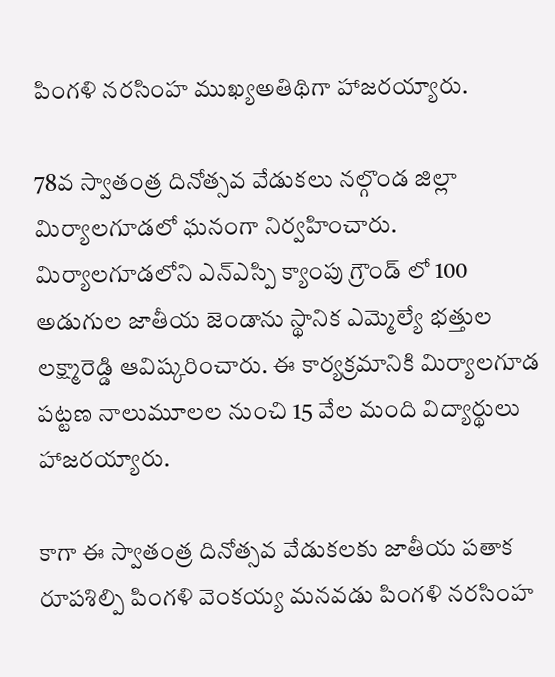పింగళి నరసింహ ముఖ్యఅతిథిగా హాజరయ్యారు.

78వ స్వాతంత్ర దినోత్సవ వేడుకలు నల్గొండ జిల్లా మిర్యాలగూడలో ఘనంగా నిర్వహించారు. మిర్యాలగూడలోని ఎన్ఎస్పి క్యాంపు గ్రౌండ్ లో 100 అడుగుల జాతీయ జెండాను స్థానిక ఎమ్మెల్యే భత్తుల లక్ష్మారెడ్డి ఆవిష్కరించారు. ఈ కార్యక్రమానికి మిర్యాలగూడ పట్టణ నాలుమూలల నుంచి 15 వేల మంది విద్యార్థులు హాజరయ్యారు.

కాగా ఈ స్వాతంత్ర దినోత్సవ వేడుకలకు జాతీయ పతాక రూపశిల్పి పింగళి వెంకయ్య మనవడు పింగళి నరసింహ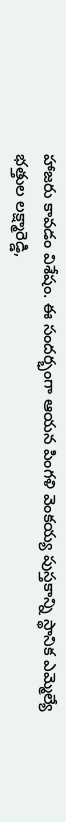హాజరు కావడం విశేషం. ఈ సందర్భంగా ఆయన పింగళి వెంకయ్య పుస్తకాన్ని స్థానిక ఎమ్మెల్యే భత్తుల లక్ష్మారెడ్డి,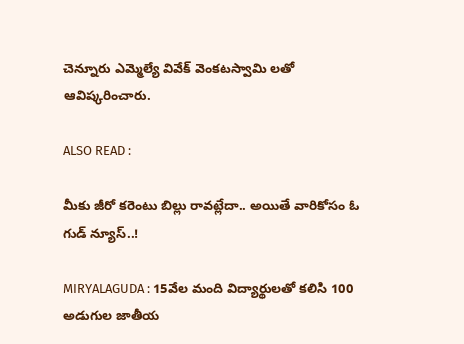చెన్నూరు ఎమ్మెల్యే వివేక్ వెంకటస్వామి లతో ఆవిష్కరించారు.

ALSO READ :

మీకు జీరో కరెంటు బిల్లు రావట్లేదా.. అయితే వారికోసం ఓ గుడ్ న్యూస్..!

MIRYALAGUDA : 15వేల మంది విద్యార్థులతో కలిసి 100 అడుగుల జాతీయ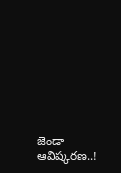జెండా ఆవిష్కరణ..!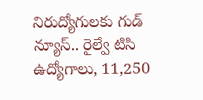నిరుద్యోగులకు గుడ్ న్యూస్.. రైల్వే టిసి ఉద్యోగాలు, 11,250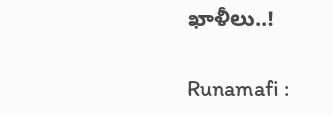ఖాళీలు..!

Runamafi :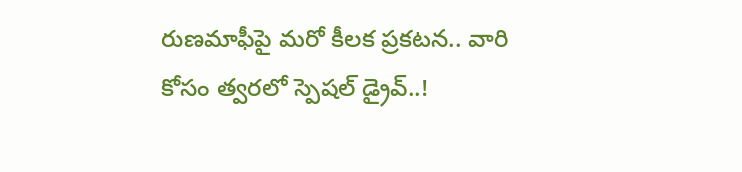రుణమాఫీపై మరో కీలక ప్రకటన.. వారి కోసం త్వరలో స్పెషల్ డ్రైవ్..!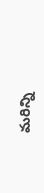మరిన్ని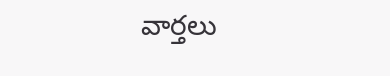వార్తలు